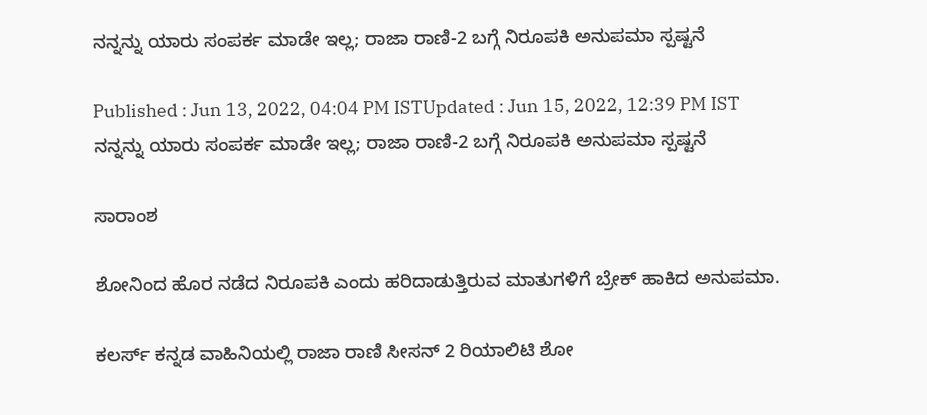ನನ್ನನ್ನು ಯಾರು ಸಂಪರ್ಕ ಮಾಡೇ ಇಲ್ಲ; ರಾಜಾ ರಾಣಿ-2 ಬಗ್ಗೆ ನಿರೂಪಕಿ ಅನುಪಮಾ ಸ್ಪಷ್ಟನೆ

Published : Jun 13, 2022, 04:04 PM ISTUpdated : Jun 15, 2022, 12:39 PM IST
ನನ್ನನ್ನು ಯಾರು ಸಂಪರ್ಕ ಮಾಡೇ ಇಲ್ಲ; ರಾಜಾ ರಾಣಿ-2 ಬಗ್ಗೆ ನಿರೂಪಕಿ ಅನುಪಮಾ ಸ್ಪಷ್ಟನೆ

ಸಾರಾಂಶ

ಶೋನಿಂದ ಹೊರ ನಡೆದ ನಿರೂಪಕಿ ಎಂದು ಹರಿದಾಡುತ್ತಿರುವ ಮಾತುಗಳಿಗೆ ಬ್ರೇಕ್ ಹಾಕಿದ ಅನುಪಮಾ.

ಕಲರ್ಸ್ ಕನ್ನಡ ವಾಹಿನಿಯಲ್ಲಿ ರಾಜಾ ರಾಣಿ ಸೀಸನ್ 2 ರಿಯಾಲಿಟಿ ಶೋ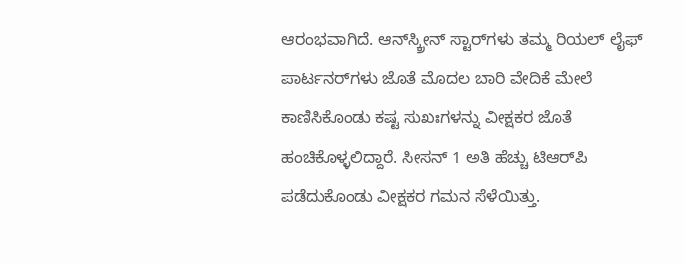ಆರಂಭವಾಗಿದೆ. ಆನ್‌ಸ್ಕ್ರೀನ್‌ ಸ್ಟಾರ್‌ಗಳು ತಮ್ಮ ರಿಯಲ್ ಲೈಫ್‌ ಪಾರ್ಟನರ್‌ಗಳು ಜೊತೆ ಮೊದಲ ಬಾರಿ ವೇದಿಕೆ ಮೇಲೆ ಕಾಣಿಸಿಕೊಂಡು ಕಷ್ಟ ಸುಖಃಗಳನ್ನು ವೀಕ್ಷಕರ ಜೊತೆ ಹಂಚಿಕೊಳ್ಳಲಿದ್ದಾರೆ. ಸೀಸನ್‌ 1 ಅತಿ ಹೆಚ್ಚು ಟಿಆರ್‌ಪಿ ಪಡೆದುಕೊಂಡು ವೀಕ್ಷಕರ ಗಮನ ಸೆಳೆಯಿತ್ತು.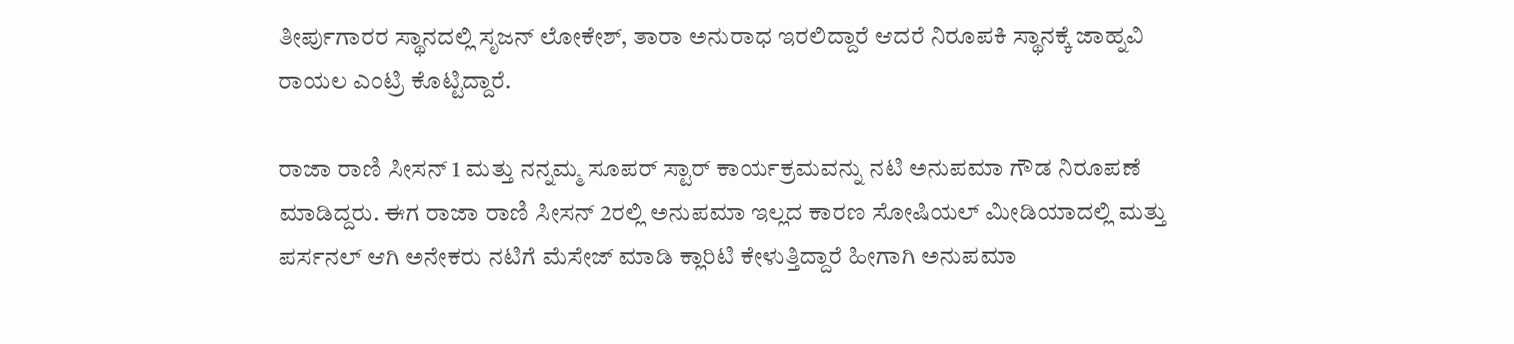ತೀರ್ಪುಗಾರರ ಸ್ಥಾನದಲ್ಲಿ ಸೃಜನ್ ಲೋಕೇಶ್, ತಾರಾ ಅನುರಾಧ ಇರಲಿದ್ದಾರೆ ಆದರೆ ನಿರೂಪಕಿ ಸ್ಥಾನಕ್ಕೆ ಜಾಹ್ನವಿ ರಾಯಲ ಎಂಟ್ರಿ ಕೊಟ್ಟಿದ್ದಾರೆ.

ರಾಜಾ ರಾಣಿ ಸೀಸನ್ 1 ಮತ್ತು ನನ್ನಮ್ಮ ಸೂಪರ್ ಸ್ಟಾರ್ ಕಾರ್ಯಕ್ರಮವನ್ನು ನಟಿ ಅನುಪಮಾ ಗೌಡ ನಿರೂಪಣೆ ಮಾಡಿದ್ದರು. ಈಗ ರಾಜಾ ರಾಣಿ ಸೀಸನ್‌ 2ರಲ್ಲಿ ಅನುಪಮಾ ಇಲ್ಲದ ಕಾರಣ ಸೋಷಿಯಲ್ ಮೀಡಿಯಾದಲ್ಲಿ ಮತ್ತು ಪರ್ಸನಲ್ ಆಗಿ ಅನೇಕರು ನಟಿಗೆ ಮೆಸೇಜ್ ಮಾಡಿ ಕ್ಲಾರಿಟಿ ಕೇಳುತ್ತಿದ್ದಾರೆ ಹೀಗಾಗಿ ಅನುಪಮಾ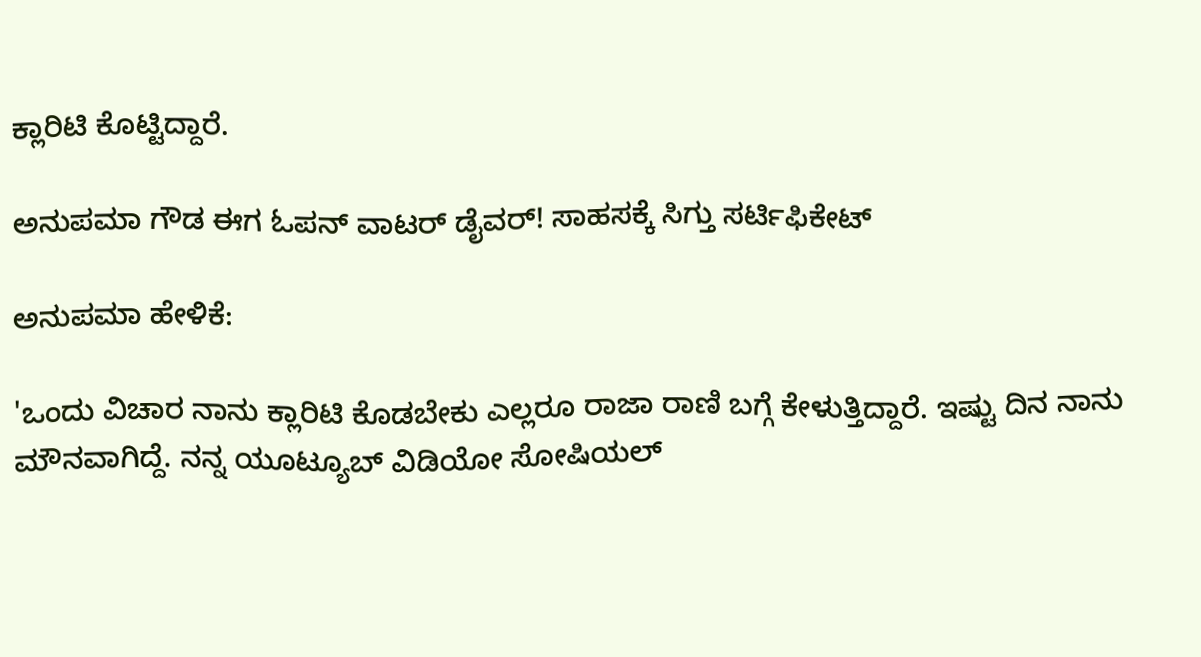ಕ್ಲಾರಿಟಿ ಕೊಟ್ಟಿದ್ದಾರೆ.

ಅನುಪಮಾ ಗೌಡ ಈಗ ಓಪನ್ ವಾಟರ್ ಡೈವರ್! ಸಾಹಸಕ್ಕೆ ಸಿಗ್ತು ಸರ್ಟಿಫಿಕೇಟ್‌

ಅನುಪಮಾ ಹೇಳಿಕೆ:

'ಒಂದು ವಿಚಾರ ನಾನು ಕ್ಲಾರಿಟಿ ಕೊಡಬೇಕು ಎಲ್ಲರೂ ರಾಜಾ ರಾಣಿ ಬಗ್ಗೆ ಕೇಳುತ್ತಿದ್ದಾರೆ. ಇಷ್ಟು ದಿನ ನಾನು ಮೌನವಾಗಿದ್ದೆ. ನನ್ನ ಯೂಟ್ಯೂಬ್ ವಿಡಿಯೋ ಸೋಷಿಯಲ್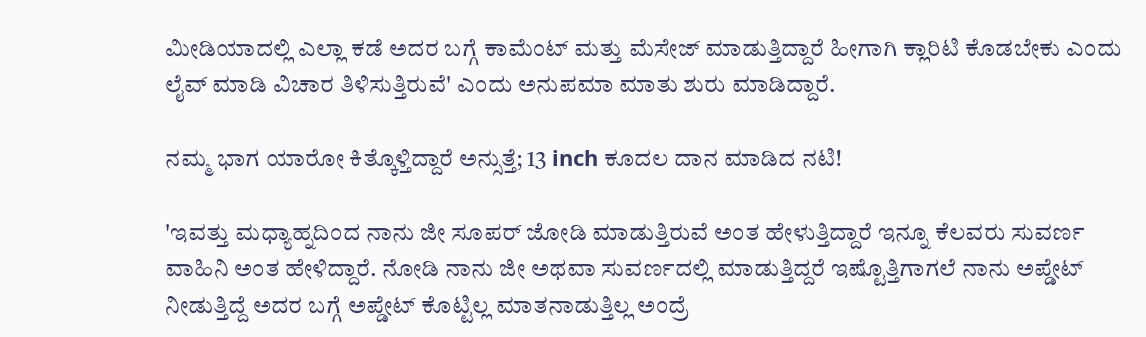ಮೀಡಿಯಾದಲ್ಲಿ ಎಲ್ಲಾ ಕಡೆ ಅದರ ಬಗ್ಗೆ ಕಾಮೆಂಟ್ ಮತ್ತು ಮೆಸೇಜ್ ಮಾಡುತ್ತಿದ್ದಾರೆ ಹೀಗಾಗಿ ಕ್ಲಾರಿಟಿ ಕೊಡಬೇಕು ಎಂದು ಲೈವ್‌ ಮಾಡಿ ವಿಚಾರ ತಿಳಿಸುತ್ತಿರುವೆ' ಎಂದು ಅನುಪಮಾ ಮಾತು ಶುರು ಮಾಡಿದ್ದಾರೆ.

ನಮ್ಮ ಭಾಗ ಯಾರೋ ಕಿತ್ಕೊಳ್ತಿದ್ದಾರೆ ಅನ್ಸುತ್ತೆ; 13 inch ಕೂದಲ ದಾನ ಮಾಡಿದ ನಟಿ!

'ಇವತ್ತು ಮಧ್ಯಾಹ್ನದಿಂದ ನಾನು ಜೀ ಸೂಪರ್ ಜೋಡಿ ಮಾಡುತ್ತಿರುವೆ ಅಂತ ಹೇಳುತ್ತಿದ್ದಾರೆ ಇನ್ನೂ ಕೆಲವರು ಸುವರ್ಣ ವಾಹಿನಿ ಅಂತ ಹೇಳಿದ್ದಾರೆ. ನೋಡಿ ನಾನು ಜೀ ಅಥವಾ ಸುವರ್ಣದಲ್ಲಿ ಮಾಡುತ್ತಿದ್ದರೆ ಇಷ್ಟೊತ್ತಿಗಾಗಲೆ ನಾನು ಅಪ್ಡೇಟ್ ನೀಡುತ್ತಿದ್ದೆ ಅದರ ಬಗ್ಗೆ ಅಪ್ಡೇಟ್ ಕೊಟ್ಟಿಲ್ಲ ಮಾತನಾಡುತ್ತಿಲ್ಲ ಅಂದ್ರೆ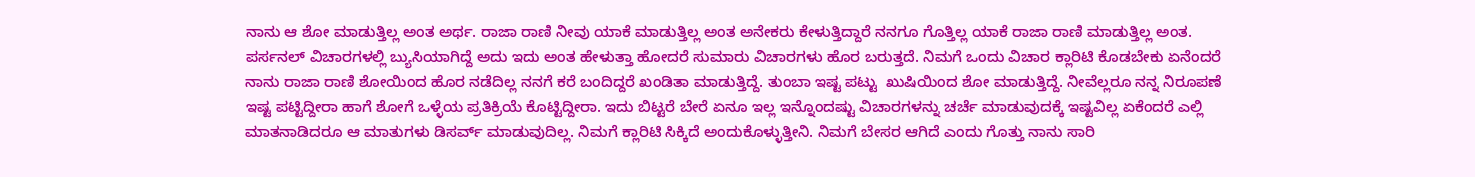ನಾನು ಆ ಶೋ ಮಾಡುತ್ತಿಲ್ಲ ಅಂತ ಅರ್ಥ. ರಾಜಾ ರಾಣಿ ನೀವು ಯಾಕೆ ಮಾಡುತ್ತಿಲ್ಲ ಅಂತ ಅನೇಕರು ಕೇಳುತ್ತಿದ್ದಾರೆ ನನಗೂ ಗೊತ್ತಿಲ್ಲ ಯಾಕೆ ರಾಜಾ ರಾಣಿ ಮಾಡುತ್ತಿಲ್ಲ ಅಂತ. ಪರ್ಸನಲ್ ವಿಚಾರಗಳಲ್ಲಿ ಬ್ಯುಸಿಯಾಗಿದ್ದೆ ಅದು ಇದು ಅಂತ ಹೇಳುತ್ತಾ ಹೋದರೆ ಸುಮಾರು ವಿಚಾರಗಳು ಹೊರ ಬರುತ್ತದೆ. ನಿಮಗೆ ಒಂದು ವಿಚಾರ ಕ್ಲಾರಿಟಿ ಕೊಡಬೇಕು ಏನೆಂದರೆ ನಾನು ರಾಜಾ ರಾಣಿ ಶೋಯಿಂದ ಹೊರ ನಡೆದಿಲ್ಲ ನನಗೆ ಕರೆ ಬಂದಿದ್ದರೆ ಖಂಡಿತಾ ಮಾಡುತ್ತಿದ್ದೆ. ತುಂಬಾ ಇಷ್ಟ ಪಟ್ಟು  ಖುಷಿಯಿಂದ ಶೋ ಮಾಡುತ್ತಿದ್ದೆ. ನೀವೆಲ್ಲರೂ ನನ್ನ ನಿರೂಪಣೆ ಇಷ್ಟ ಪಟ್ಟಿದ್ದೀರಾ ಹಾಗೆ ಶೋಗೆ ಒಳ್ಳೆಯ ಪ್ರತಿಕ್ರಿಯೆ ಕೊಟ್ಟಿದ್ದೀರಾ. ಇದು ಬಿಟ್ಟರೆ ಬೇರೆ ಏನೂ ಇಲ್ಲ ಇನ್ನೊಂದಷ್ಟು ವಿಚಾರಗಳನ್ನು ಚರ್ಚೆ ಮಾಡುವುದಕ್ಕೆ ಇಷ್ಟವಿಲ್ಲ ಏಕೆಂದರೆ ಎಲ್ಲಿ ಮಾತನಾಡಿದರೂ ಆ ಮಾತುಗಳು ಡಿಸರ್ವ್ ಮಾಡುವುದಿಲ್ಲ. ನಿಮಗೆ ಕ್ಲಾರಿಟಿ ಸಿಕ್ಕಿದೆ ಅಂದುಕೊಳ್ಳುತ್ತೀನಿ. ನಿಮಗೆ ಬೇಸರ ಆಗಿದೆ ಎಂದು ಗೊತ್ತು ನಾನು ಸಾರಿ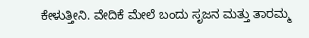ಕೇಳುತ್ತೀನಿ. ವೇದಿಕೆ ಮೇಲೆ ಬಂದು ಸೃಜನ ಮತ್ತು ತಾರಮ್ಮ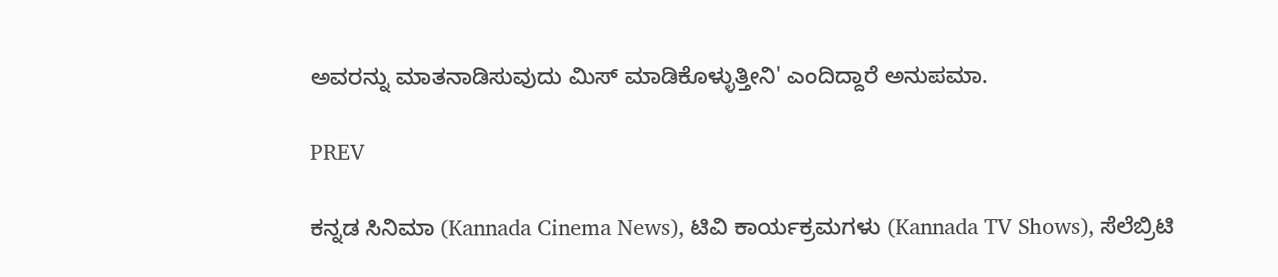ಅವರನ್ನು ಮಾತನಾಡಿಸುವುದು ಮಿಸ್ ಮಾಡಿಕೊಳ್ಳುತ್ತೀನಿ' ಎಂದಿದ್ದಾರೆ ಅನುಪಮಾ.

PREV

ಕನ್ನಡ ಸಿನಿಮಾ (Kannada Cinema News), ಟಿವಿ ಕಾರ್ಯಕ್ರಮಗಳು (Kannada TV Shows), ಸೆಲೆಬ್ರಿಟಿ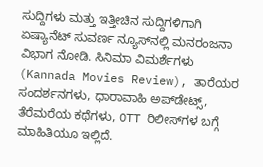ಸುದ್ದಿಗಳು ಮತ್ತು ಇತ್ತೀಚಿನ ಸುದ್ದಿಗಳಿಗಾಗಿ ಏಷ್ಯಾನೆಟ್ ಸುವರ್ಣ ನ್ಯೂಸ್‌ನಲ್ಲಿ ಮನರಂಜನಾ ವಿಭಾಗ ನೋಡಿ. ಸಿನಿಮಾ ವಿಮರ್ಶೆಗಳು (Kannada Movies Review), ತಾರೆಯರ ಸಂದರ್ಶನಗಳು, ಧಾರಾವಾಹಿ ಅಪ್‌ಡೇಟ್ಸ್‌, ತೆರೆಮರೆಯ ಕಥೆಗಳು, OTT ರಿಲೀಸ್‌ಗಳ ಬಗ್ಗೆ ಮಾಹಿತಿಯೂ ಇಲ್ಲಿದೆ.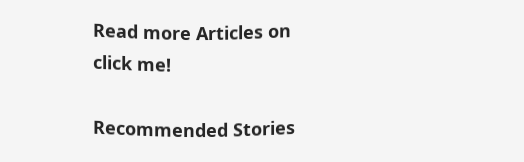Read more Articles on
click me!

Recommended Stories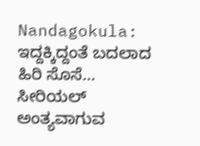Nandagokula: ಇದ್ದಕ್ಕಿದ್ದಂತೆ ಬದಲಾದ ಹಿರಿ ಸೊಸೆ… ಸೀರಿಯಲ್ ಅಂತ್ಯವಾಗುವ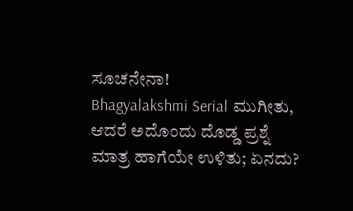ಸೂಚನೇನಾ!
Bhagyalakshmi Serial ಮುಗೀತು, ಆದರೆ ಅದೊಂದು ದೊಡ್ಡ ಪ್ರಶ್ನೆ ಮಾತ್ರ ಹಾಗೆಯೇ ಉಳಿತು; ಏನದು?